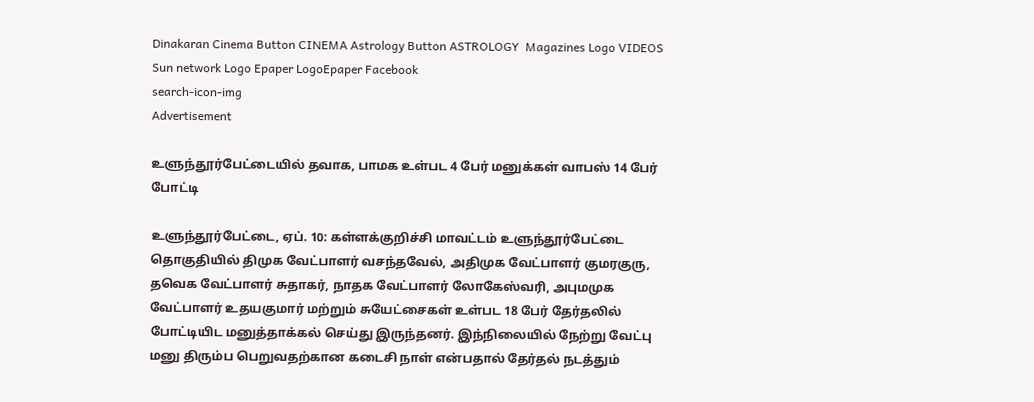Dinakaran Cinema Button CINEMA Astrology Button ASTROLOGY  Magazines Logo VIDEOS Sun network Logo Epaper LogoEpaper Facebook
search-icon-img
Advertisement

உளுந்தூர்பேட்டையில் தவாக, பாமக உள்பட 4 பேர் மனுக்கள் வாபஸ் 14 பேர் போட்டி

உளுந்தூர்பேட்டை, ஏப். 10: கள்ளக்குறிச்சி மாவட்டம் உளுந்தூர்பேட்டை தொகுதியில் திமுக வேட்பாளர் வசந்தவேல், அதிமுக வேட்பாளர் குமரகுரு, தவெக வேட்பாளர் சுதாகர், நாதக வேட்பாளர் லோகேஸ்வரி, அபுமமுக வேட்பாளர் உதயகுமார் மற்றும் சுயேட்சைகள் உள்பட 18 பேர் தேர்தலில் போட்டியிட மனுத்தாக்கல் செய்து இருந்தனர். இந்நிலையில் நேற்று வேட்பு மனு திரும்ப பெறுவதற்கான கடைசி நாள் என்பதால் தேர்தல் நடத்தும்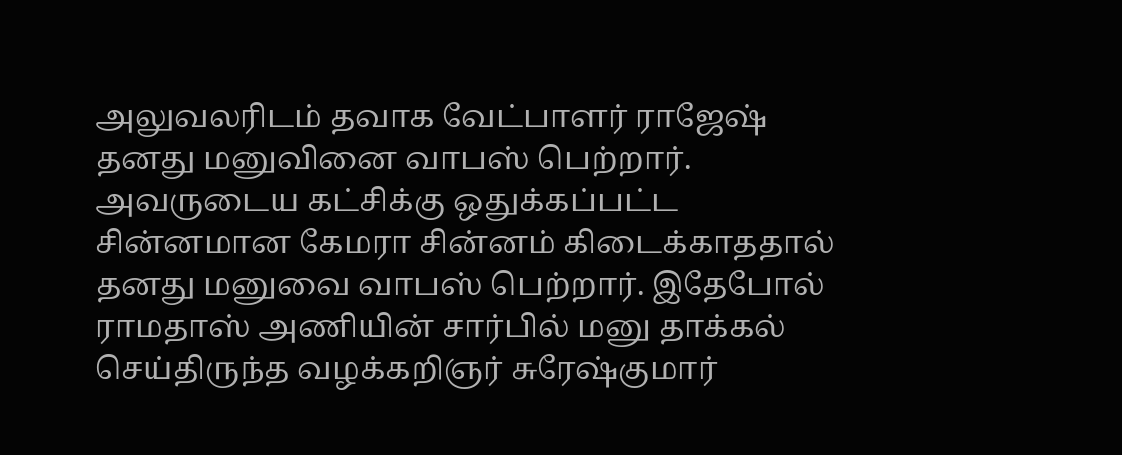அலுவலரிடம் தவாக வேட்பாளர் ராஜேஷ் தனது மனுவினை வாபஸ் பெற்றார். அவருடைய கட்சிக்கு ஒதுக்கப்பட்ட சின்னமான கேமரா சின்னம் கிடைக்காததால் தனது மனுவை வாபஸ் பெற்றார். இதேபோல் ராமதாஸ் அணியின் சார்பில் மனு தாக்கல் செய்திருந்த வழக்கறிஞர் சுரேஷ்குமார்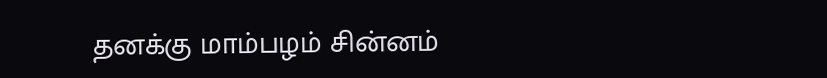தனக்கு மாம்பழம் சின்னம்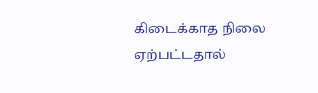கிடைக்காத நிலை ஏற்பட்டதால்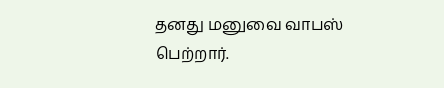தனது மனுவை வாபஸ் பெற்றார்.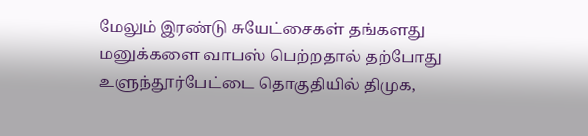மேலும் இரண்டு சுயேட்சைகள் தங்களது மனுக்களை வாபஸ் பெற்றதால் தற்போது உளுந்தூர்பேட்டை தொகுதியில் திமுக,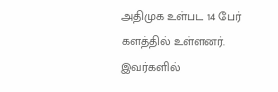அதிமுக உள்பட 14 பேர் களத்தில் உள்ளனர். இவர்களில்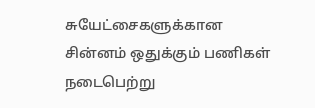சுயேட்சைகளுக்கான சின்னம் ஒதுக்கும் பணிகள் நடைபெற்று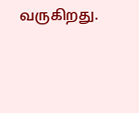வருகிறது.